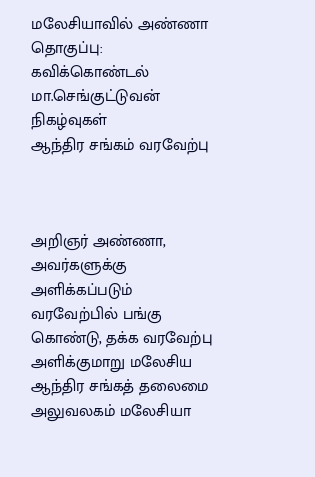மலேசியாவில் அண்ணா
தொகுப்பு: கவிக்கொண்டல் மா.செங்குட்டுவன்
நிகழ்வுகள்
ஆந்திர சங்கம் வரவேற்பு



அறிஞர் அண்ணா, அவர்களுக்கு அளிக்கப்படும் வரவேற்பில் பங்கு கொண்டு, தக்க வரவேற்பு அளிக்குமாறு மலேசிய ஆந்திர சங்கத் தலைமை அலுவலகம் மலேசியா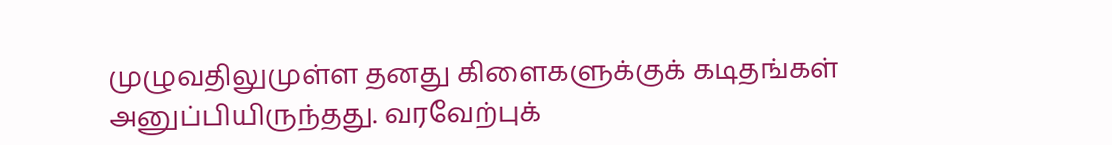முழுவதிலுமுள்ள தனது கிளைகளுக்குக் கடிதங்கள் அனுப்பியிருந்தது. வரவேற்புக்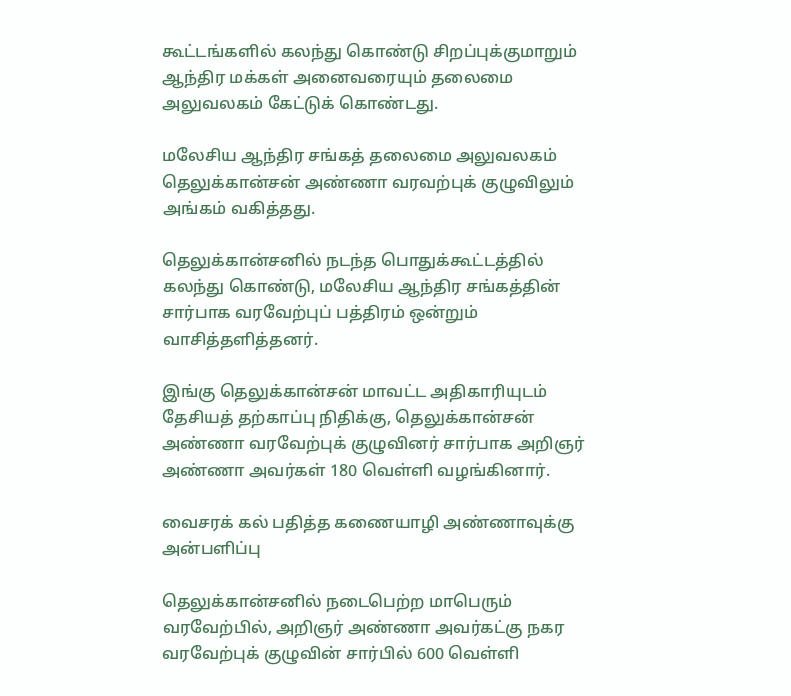கூட்டங்களில் கலந்து கொண்டு சிறப்புக்குமாறும் ஆந்திர மக்கள் அனைவரையும் தலைமை அலுவலகம் கேட்டுக் கொண்டது.

மலேசிய ஆந்திர சங்கத் தலைமை அலுவலகம் தெலுக்கான்சன் அண்ணா வரவற்புக் குழுவிலும் அங்கம் வகித்தது.

தெலுக்கான்சனில் நடந்த பொதுக்கூட்டத்தில் கலந்து கொண்டு, மலேசிய ஆந்திர சங்கத்தின் சார்பாக வரவேற்புப் பத்திரம் ஒன்றும் வாசித்தளித்தனர்.

இங்கு தெலுக்கான்சன் மாவட்ட அதிகாரியுடம் தேசியத் தற்காப்பு நிதிக்கு, தெலுக்கான்சன் அண்ணா வரவேற்புக் குழுவினர் சார்பாக அறிஞர் அண்ணா அவர்கள் 180 வெள்ளி வழங்கினார்.

வைசரக் கல் பதித்த கணையாழி அண்ணாவுக்கு அன்பளிப்பு

தெலுக்கான்சனில் நடைபெற்ற மாபெரும் வரவேற்பில், அறிஞர் அண்ணா அவர்கட்கு நகர வரவேற்புக் குழுவின் சார்பில் 600 வெள்ளி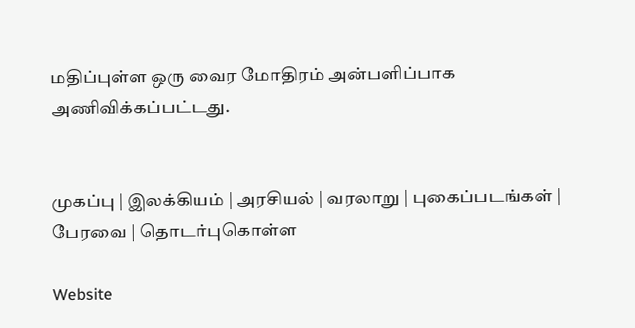மதிப்புள்ள ஒரு வைர மோதிரம் அன்பளிப்பாக அணிவிக்கப்பட்டது.


முகப்பு | இலக்கியம் | அரசியல் | வரலாறு | புகைப்படங்கள் | பேரவை | தொடர்புகொள்ள

Website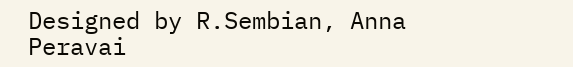Designed by R.Sembian, Anna Peravai